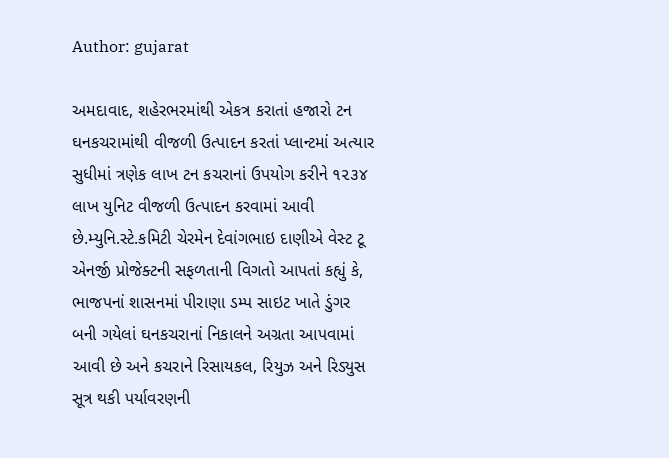Author: gujarat

અમદાવાદ, શહેરભરમાંથી એકત્ર કરાતાં હજારો ટન ઘનકચરામાંથી વીજળી ઉત્પાદન કરતાં પ્લાન્ટમાં અત્યાર સુધીમાં ત્રણેક લાખ ટન કચરાનાં ઉપયોગ કરીને ૧૨૩૪ લાખ યુનિટ વીજળી ઉત્પાદન કરવામાં આવી છે.મ્યુનિ.સ્ટે.કમિટી ચેરમેન દેવાંગભાઇ દાણીએ વેસ્ટ ટૂ એનર્જી પ્રોજેક્ટની સફળતાની વિગતો આપતાં કહ્યું કે, ભાજપનાં શાસનમાં પીરાણા ડમ્પ સાઇટ ખાતે ડુંગર બની ગયેલાં ઘનકચરાનાં નિકાલને અગ્રતા આપવામાં આવી છે અને કચરાને રિસાયકલ, રિયુઝ અને રિડ્યુસ સૂત્ર થકી પર્યાવરણની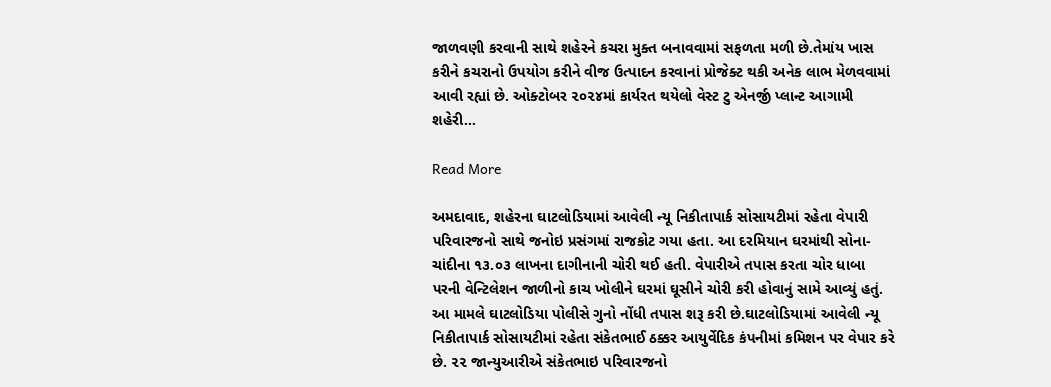જાળવણી કરવાની સાથે શહેરને કચરા મુક્ત બનાવવામાં સફળતા મળી છે.તેમાંય ખાસ કરીને કચરાનો ઉપયોગ કરીને વીજ ઉત્પાદન કરવાનાં પ્રોજેક્ટ થકી અનેક લાભ મેળવવામાં આવી રહ્યાં છે. ઓક્ટોબર ૨૦૨૪માં કાર્યરત થયેલો વેસ્ટ ટુ એનર્જી પ્લાન્ટ આગામી શહેરી…

Read More

અમદાવાદ, શહેરના ઘાટલોડિયામાં આવેલી ન્યૂ નિકીતાપાર્ક સોસાયટીમાં રહેતા વેપારી પરિવારજનો સાથે જનોઇ પ્રસંગમાં રાજકોટ ગયા હતા. આ દરમિયાન ઘરમાંથી સોના-ચાંદીના ૧૩.૦૩ લાખના દાગીનાની ચોરી થઈ હતી. વેપારીએ તપાસ કરતા ચોર ધાબા પરની વેન્ટિલેશન જાળીનો કાચ ખોલીને ઘરમાં ઘૂસીને ચોરી કરી હોવાનું સામે આવ્યું હતું. આ મામલે ઘાટલોડિયા પોલીસે ગુનો નોંધી તપાસ શરૂ કરી છે.ઘાટલોડિયામાં આવેલી ન્યૂ નિકીતાપાર્ક સોસાયટીમાં રહેતા સંકેતભાઈ ઠક્કર આયુર્વેદિક કંપનીમાં કમિશન પર વેપાર કરે છે. ૨૨ જાન્યુઆરીએ સંકેતભાઇ પરિવારજનો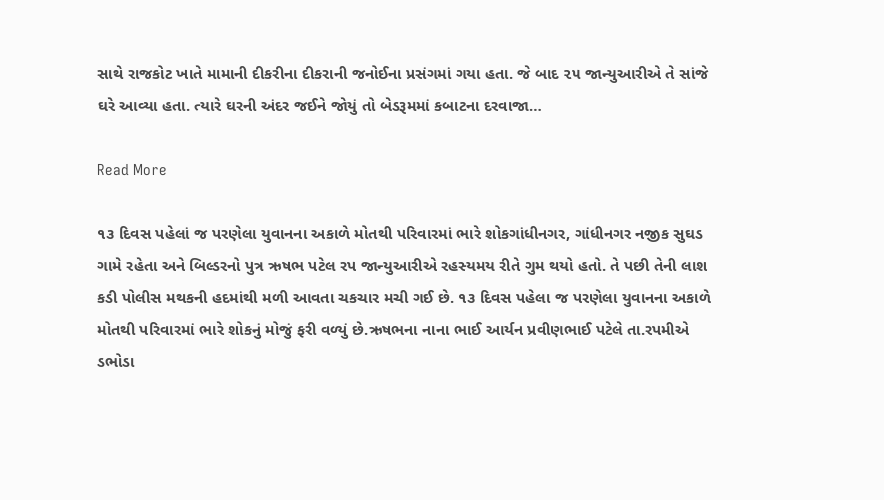સાથે રાજકોટ ખાતે મામાની દીકરીના દીકરાની જનોઈના પ્રસંગમાં ગયા હતા. જે બાદ ૨૫ જાન્યુઆરીએ તે સાંજે ઘરે આવ્યા હતા. ત્યારે ઘરની અંદર જઈને જોયું તો બેડરૂમમાં કબાટના દરવાજા…

Read More

૧૩ દિવસ પહેલાં જ પરણેલા યુવાનના અકાળે મોતથી પરિવારમાં ભારે શોકગાંધીનગર, ગાંધીનગર નજીક સુઘડ ગામે રહેતા અને બિલ્ડરનો પુત્ર ઋષભ પટેલ રપ જાન્યુઆરીએ રહસ્યમય રીતે ગુમ થયો હતો. તે પછી તેની લાશ કડી પોલીસ મથકની હદમાંથી મળી આવતા ચકચાર મચી ગઈ છે. ૧૩ દિવસ પહેલા જ પરણેલા યુવાનના અકાળે મોતથી પરિવારમાં ભારે શોકનું મોજું ફરી વળ્યું છે.ઋષભના નાના ભાઈ આર્યન પ્રવીણભાઈ પટેલે તા.રપમીએ ડભોડા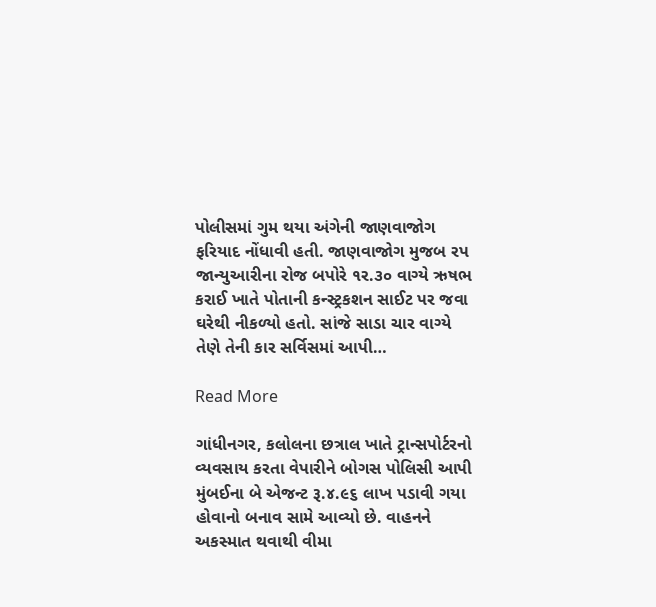પોલીસમાં ગુમ થયા અંગેની જાણવાજોગ ફરિયાદ નોંધાવી હતી. જાણવાજોગ મુજબ રપ જાન્યુઆરીના રોજ બપોરે ૧ર.૩૦ વાગ્યે ઋષભ કરાઈ ખાતે પોતાની કન્સ્ટ્રકશન સાઈટ પર જવા ઘરેથી નીકળ્યો હતો. સાંજે સાડા ચાર વાગ્યે તેણે તેની કાર સર્વિસમાં આપી…

Read More

ગાંધીનગર, કલોલના છત્રાલ ખાતે ટ્રાન્સપોર્ટરનો વ્યવસાય કરતા વેપારીને બોગસ પોલિસી આપી મુંબઈના બે એજન્ટ રૂ.૪.૯૬ લાખ પડાવી ગયા હોવાનો બનાવ સામે આવ્યો છે. વાહનને અકસ્માત થવાથી વીમા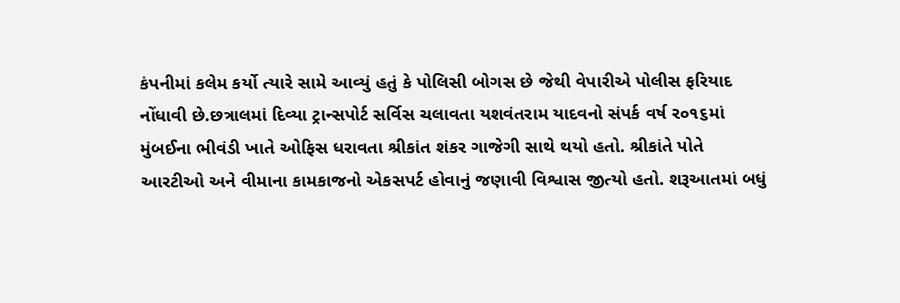કંપનીમાં કલેમ કર્યો ત્યારે સામે આવ્યું હતું કે પોલિસી બોગસ છે જેથી વેપારીએ પોલીસ ફરિયાદ નોંધાવી છે.છત્રાલમાં દિવ્યા ટ્રાન્સપોર્ટ સર્વિસ ચલાવતા યશવંતરામ યાદવનો સંપર્ક વર્ષ ર૦૧૬માં મુંબઈના ભીવંડી ખાતે ઓફિસ ધરાવતા શ્રીકાંત શંકર ગાજેગી સાથે થયો હતો. શ્રીકાંતે પોતે આરટીઓ અને વીમાના કામકાજનો એકસપર્ટ હોવાનું જણાવી વિશ્વાસ જીત્યો હતો. શરૂઆતમાં બધું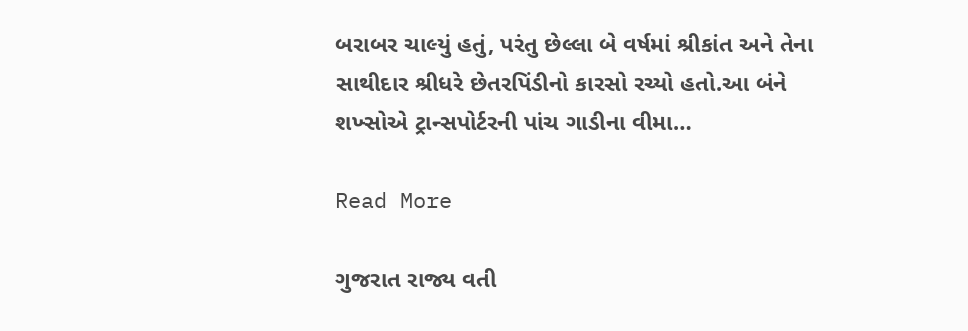બરાબર ચાલ્યું હતું, પરંતુ છેલ્લા બે વર્ષમાં શ્રીકાંત અને તેના સાથીદાર શ્રીધરે છેતરપિંડીનો કારસો રચ્યો હતો.આ બંને શખ્સોએ ટ્રાન્સપોર્ટરની પાંચ ગાડીના વીમા…

Read More

ગુજરાત રાજ્ય વતી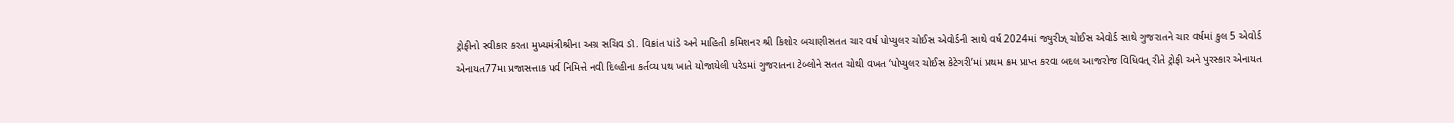ટ્રોફીનો સ્વીકાર કરતા મુખ્યમંત્રીશ્રીના અગ્ર સચિવ ડૉ. વિક્રાંત પાંડે અને માહિતી કમિશનર શ્રી કિશોર બચાણીસતત ચાર વર્ષ પોપ્યુલર ચોઈસ એવોર્ડની સાથે વર્ષ 2024માં જ્યુરીઝ્ ચોઈસ એવોર્ડ સાથે ગુજરાતને ચાર વર્ષમાં કુલ 5 એવોર્ડ એનાયત77મા પ્રજાસત્તાક પર્વ નિમિત્તે નવી દિલ્હીના કર્તવ્ય પથ ખાતે યોજાયેલી પરેડમાં ગુજરાતના ટેબ્લોને સતત ચોથી વખત ‘પોપ્યુલર ચોઈસ કેટેગરી’માં પ્રથમ ક્રમ પ્રાપ્ત કરવા બદલ આજરોજ વિધિવત્ રીતે ટ્રોફી અને પુરસ્કાર એનાયત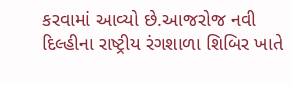કરવામાં આવ્યો છે.આજરોજ નવી દિલ્હીના રાષ્ટ્રીય રંગશાળા શિબિર ખાતે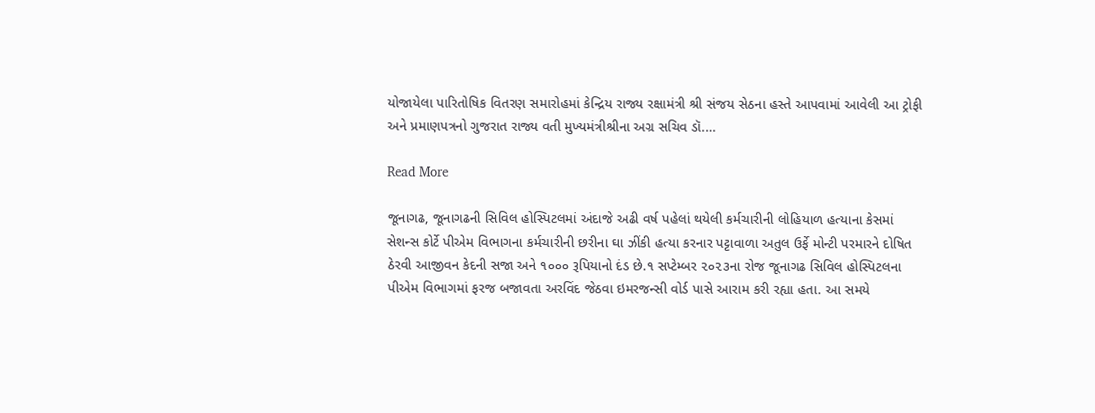યોજાયેલા પારિતોષિક વિતરણ સમારોહમાં કેન્દ્રિય રાજ્ય રક્ષામંત્રી શ્રી સંજય સેઠના હસ્તે આપવામાં આવેલી આ ટ્રોફી અને પ્રમાણપત્રનો ગુજરાત રાજ્ય વતી મુખ્યમંત્રીશ્રીના અગ્ર સચિવ ડૉ.…

Read More

જૂનાગઢ, જૂનાગઢની સિવિલ હોસ્પિટલમાં અંદાજે અઢી વર્ષ પહેલાં થયેલી કર્મચારીની લોહિયાળ હત્યાના કેસમાં સેશન્સ કોર્ટે પીએમ વિભાગના કર્મચારીની છરીના ઘા ઝીંકી હત્યા કરનાર પટ્ટાવાળા અતુલ ઉર્ફે મોન્ટી પરમારને દોષિત ઠેરવી આજીવન કેદની સજા અને ૧૦૦૦ રૂપિયાનો દંડ છે.૧ સપ્ટેમ્બર ૨૦૨૩ના રોજ જૂનાગઢ સિવિલ હોસ્પિટલના પીએમ વિભાગમાં ફરજ બજાવતા અરવિંદ જેઠવા ઇમરજન્સી વોર્ડ પાસે આરામ કરી રહ્યા હતા. આ સમયે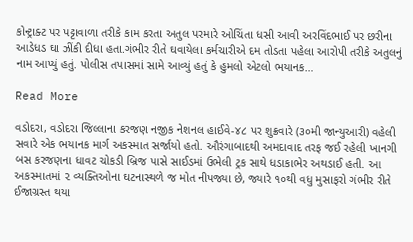કોન્ટ્રાક્ટ પર પટ્ટાવાળા તરીકે કામ કરતા અતુલ પરમારે ઓચિંતા ધસી આવી અરવિંદભાઈ પર છરીના આડેધડ ઘા ઝીંકી દીધા હતા.ગંભીર રીતે ઘવાયેલા કર્મચારીએ દમ તોડતા પહેલા આરોપી તરીકે અતુલનું નામ આપ્યું હતું. પોલીસ તપાસમાં સામે આવ્યું હતું કે હુમલો એટલો ભયાનક…

Read More

વડોદરા, વડોદરા જિલ્લાના કરજણ નજીક નેશનલ હાઈવે-૪૮ પર શુક્રવારે (૩૦મી જાન્યુઆરી) વહેલી સવારે એક ભયાનક માર્ગ અકસ્માત સર્જાયો હતો. ઔરંગાબાદથી અમદાવાદ તરફ જઈ રહેલી ખાનગી બસ કરજણના ધાવટ ચોકડી બ્રિજ પાસે સાઈડમાં ઉભેલી ટ્રક સાથે ધડાકાભેર અથડાઈ હતી. આ અકસ્માતમાં ૨ વ્યક્તિઓના ઘટનાસ્થળે જ મોત નીપજ્યા છે, જ્યારે ૧૦થી વધુ મુસાફરો ગંભીર રીતે ઈજાગ્રસ્ત થયા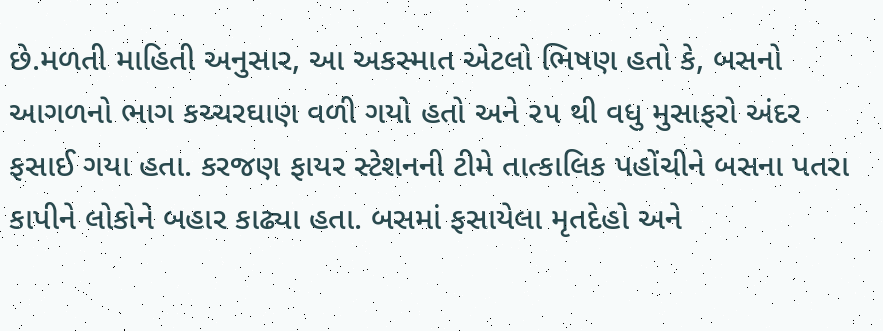છે.મળતી માહિતી અનુસાર, આ અકસ્માત એટલો ભિષણ હતો કે, બસનો આગળનો ભાગ કચ્ચરઘાણ વળી ગયો હતો અને ૨૫ થી વધુ મુસાફરો અંદર ફસાઈ ગયા હતા. કરજણ ફાયર સ્ટેશનની ટીમે તાત્કાલિક પહોંચીને બસના પતરા કાપીને લોકોને બહાર કાઢ્યા હતા. બસમાં ફસાયેલા મૃતદેહો અને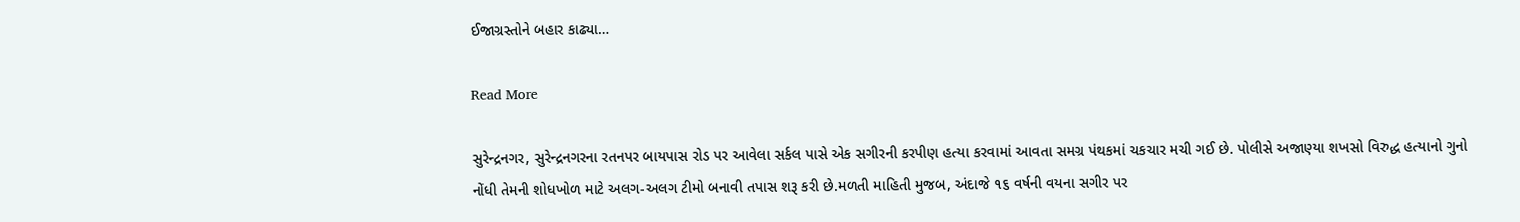ઈજાગ્રસ્તોને બહાર કાઢ્યા…

Read More

સુરેન્દ્રનગર, સુરેન્દ્રનગરના રતનપર બાયપાસ રોડ પર આવેલા સર્કલ પાસે એક સગીરની કરપીણ હત્યા કરવામાં આવતા સમગ્ર પંથકમાં ચકચાર મચી ગઈ છે. પોલીસે અજાણ્યા શખસો વિરુદ્ધ હત્યાનો ગુનો નોંધી તેમની શોધખોળ માટે અલગ-અલગ ટીમો બનાવી તપાસ શરૂ કરી છે.મળતી માહિતી મુજબ, અંદાજે ૧૬ વર્ષની વયના સગીર પર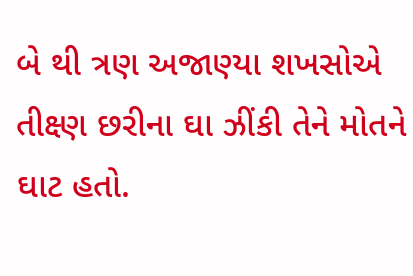બે થી ત્રણ અજાણ્યા શખસોએ તીક્ષ્ણ છરીના ઘા ઝીંકી તેને મોતને ઘાટ હતો.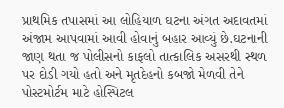પ્રાથમિક તપાસમાં આ લોહિયાળ ઘટના અંગત અદાવતમાં અંજામ આપવામાં આવી હોવાનું બહાર આવ્યું છે.ઘટનાની જાણ થતા જ પોલીસનો કાફલો તાત્કાલિક અસરથી સ્થળ પર દોડી ગયો હતો અને મૃતદેહનો કબજો મેળવી તેને પોસ્ટમોર્ટમ માટે હોસ્પિટલ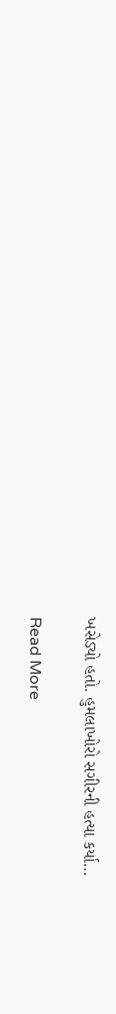ખસેડ્યો હતો. હુમલાખોરો સગીરની હત્યા કર્યા…

Read More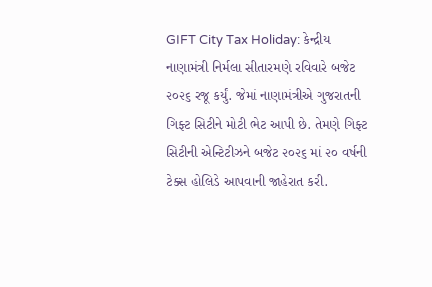GIFT City Tax Holiday: કેન્દ્રીય નાણામંત્રી નિર્મલા સીતારમણે રવિવારે બજેટ ૨૦૨૬ રજૂ કર્યું. જેમાં નાણામંત્રીએ ગુજરાતની ગિફ્ટ સિટીને મોટી ભેટ આપી છે. તેમણે ગિફ્ટ સિટીની એન્ટિટીઝને બજેટ ૨૦૨૬ માં ૨૦ વર્ષની ટેક્સ હોલિડે આપવાની જાહેરાત કરી.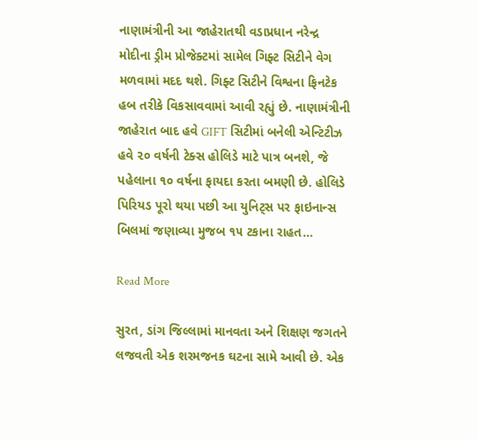નાણામંત્રીની આ જાહેરાતથી વડાપ્રધાન નરેન્દ્ર મોદીના ડ્રીમ પ્રોજેક્ટમાં સામેલ ગિફ્ટ સિટીને વેગ મળવામાં મદદ થશે. ગિફ્ટ સિટીને વિશ્વના ફિનટેક હબ તરીકે વિકસાવવામાં આવી રહ્યું છે. નાણામંત્રીની જાહેરાત બાદ હવે GIFT સિટીમાં બનેલી એન્ટિટીઝ હવે ૨૦ વર્ષની ટેક્સ હોલિડે માટે પાત્ર બનશે, જે પહેલાના ૧૦ વર્ષના ફાયદા કરતા બમણી છે. હોલિડે પિરિયડ પૂરો થયા પછી આ યુનિટ્સ પર ફાઇનાન્સ બિલમાં જણાવ્યા મુજબ ૧૫ ટકાના રાહત…

Read More

સુરત, ડાંગ જિલ્લામાં માનવતા અને શિક્ષણ જગતને લજવતી એક શરમજનક ઘટના સામે આવી છે. એક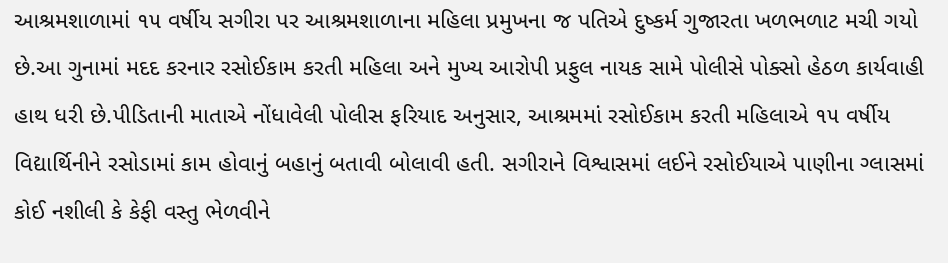આશ્રમશાળામાં ૧૫ વર્ષીય સગીરા પર આશ્રમશાળાના મહિલા પ્રમુખના જ પતિએ દુષ્કર્મ ગુજારતા ખળભળાટ મચી ગયો છે.આ ગુનામાં મદદ કરનાર રસોઈકામ કરતી મહિલા અને મુખ્ય આરોપી પ્રફુલ નાયક સામે પોલીસે પોક્સો હેઠળ કાર્યવાહી હાથ ધરી છે.પીડિતાની માતાએ નોંધાવેલી પોલીસ ફરિયાદ અનુસાર, આશ્રમમાં રસોઈકામ કરતી મહિલાએ ૧૫ વર્ષીય વિદ્યાર્થિનીને રસોડામાં કામ હોવાનું બહાનું બતાવી બોલાવી હતી. સગીરાને વિશ્વાસમાં લઈને રસોઈયાએ પાણીના ગ્લાસમાં કોઈ નશીલી કે કેફી વસ્તુ ભેળવીને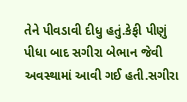તેને પીવડાવી દીધુ હતું.કેફી પીણું પીધા બાદ સગીરા બેભાન જેવી અવસ્થામાં આવી ગઈ હતી.સગીરા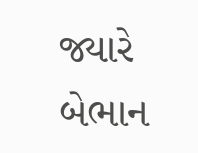જ્યારે બેભાન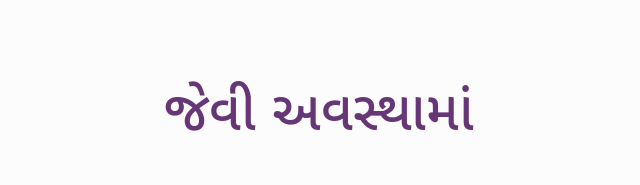જેવી અવસ્થામાં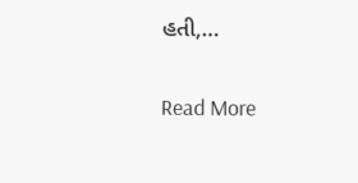હતી,…

Read More